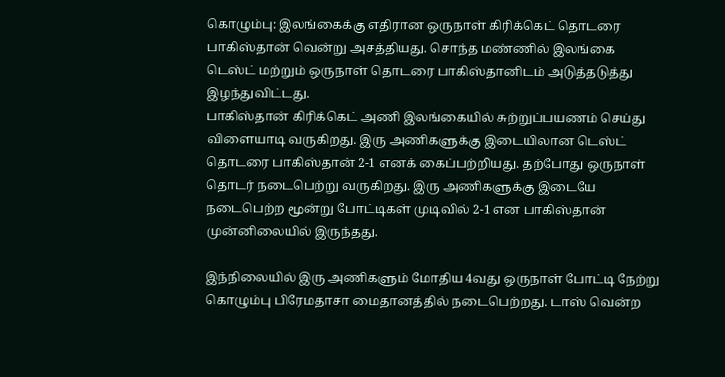கொழும்பு: இலங்கைக்கு எதிரான ஒருநாள் கிரிக்கெட் தொடரை பாகிஸ்தான் வென்று அசத்தியது. சொந்த மண்ணில் இலங்கை டெஸ்ட் மற்றும் ஒருநாள் தொடரை பாகிஸ்தானிடம் அடுத்தடுத்து இழந்துவிட்டது.
பாகிஸ்தான் கிரிக்கெட் அணி இலங்கையில் சுற்றுப்பயணம் செய்து விளையாடி வருகிறது. இரு அணிகளுக்கு இடையிலான டெஸ்ட் தொடரை பாகிஸ்தான் 2-1 எனக் கைப்பற்றியது. தற்போது ஒருநாள் தொடர் நடைபெற்று வருகிறது. இரு அணிகளுக்கு இடையே நடைபெற்ற மூன்று போட்டிகள் முடிவில் 2-1 என பாகிஸ்தான் முன்னிலையில் இருந்தது.

இந்நிலையில் இரு அணிகளும் மோதிய 4வது ஒருநாள் போட்டி நேற்று கொழும்பு பிரேமதாசா மைதானத்தில் நடைபெற்றது. டாஸ் வென்ற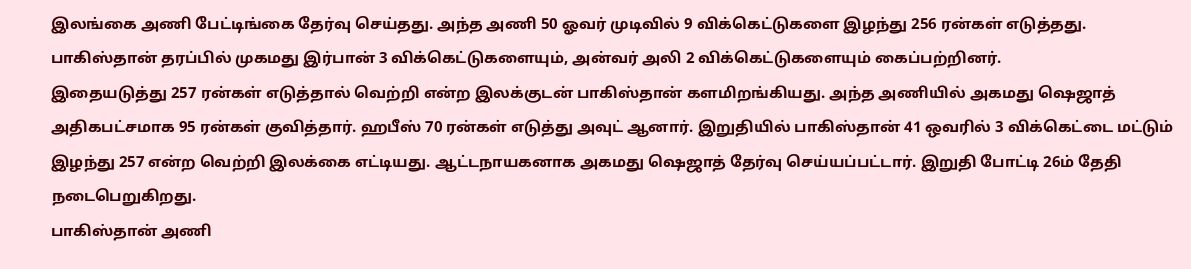இலங்கை அணி பேட்டிங்கை தேர்வு செய்தது. அந்த அணி 50 ஓவர் முடிவில் 9 விக்கெட்டுகளை இழந்து 256 ரன்கள் எடுத்தது.
பாகிஸ்தான் தரப்பில் முகமது இர்பான் 3 விக்கெட்டுகளையும், அன்வர் அலி 2 விக்கெட்டுகளையும் கைப்பற்றினர்.
இதையடுத்து 257 ரன்கள் எடுத்தால் வெற்றி என்ற இலக்குடன் பாகிஸ்தான் களமிறங்கியது. அந்த அணியில் அகமது ஷெஜாத் அதிகபட்சமாக 95 ரன்கள் குவித்தார். ஹபீஸ் 70 ரன்கள் எடுத்து அவுட் ஆனார். இறுதியில் பாகிஸ்தான் 41 ஒவரில் 3 விக்கெட்டை மட்டும் இழந்து 257 என்ற வெற்றி இலக்கை எட்டியது. ஆட்டநாயகனாக அகமது ஷெஜாத் தேர்வு செய்யப்பட்டார். இறுதி போட்டி 26ம் தேதி நடைபெறுகிறது.
பாகிஸ்தான் அணி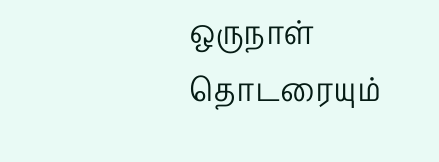ஒருநாள் தொடரையும்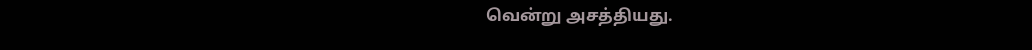வென்று அசத்தியது.